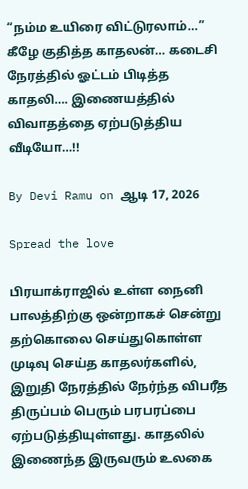“நம்ம உயிரை விட்டுரலாம்…” கீழே குதித்த காதலன்… கடைசி நேரத்தில் ஓட்டம் பிடித்த காதலி…. இணையத்தில் விவாதத்தை ஏற்படுத்திய வீடியோ…!!

By Devi Ramu on ஆடி 17, 2026

Spread the love

பிரயாக்ராஜில் உள்ள நைனி பாலத்திற்கு ஒன்றாகச் சென்று தற்கொலை செய்துகொள்ள முடிவு செய்த காதலர்களில், இறுதி நேரத்தில் நேர்ந்த விபரீத திருப்பம் பெரும் பரபரப்பை ஏற்படுத்தியுள்ளது. காதலில் இணைந்த இருவரும் உலகை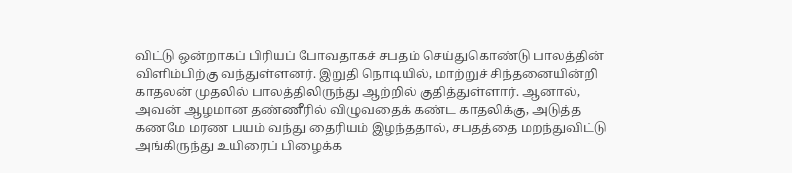விட்டு ஒன்றாகப் பிரியப் போவதாகச் சபதம் செய்துகொண்டு பாலத்தின் விளிம்பிற்கு வந்துள்ளனர். இறுதி நொடியில், மாற்றுச் சிந்தனையின்றி காதலன் முதலில் பாலத்திலிருந்து ஆற்றில் குதித்துள்ளார். ஆனால், அவன் ஆழமான தண்ணீரில் விழுவதைக் கண்ட காதலிக்கு, அடுத்த கணமே மரண பயம் வந்து தைரியம் இழந்ததால், சபதத்தை மறந்துவிட்டு அங்கிருந்து உயிரைப் பிழைக்க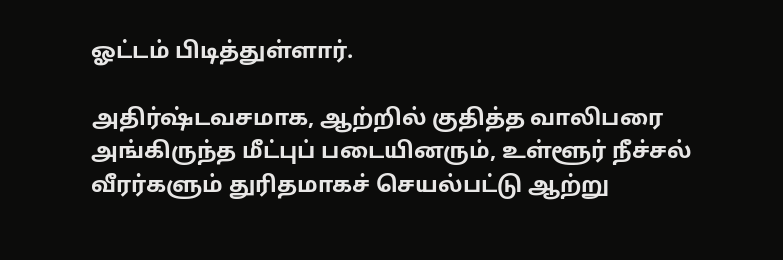ஓட்டம் பிடித்துள்ளார்.

அதிர்ஷ்டவசமாக, ஆற்றில் குதித்த வாலிபரை அங்கிருந்த மீட்புப் படையினரும், உள்ளூர் நீச்சல் வீரர்களும் துரிதமாகச் செயல்பட்டு ஆற்று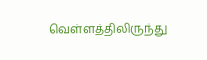வெள்ளத்திலிருந்து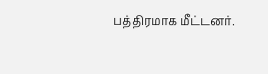பத்திரமாக மீட்டனர்.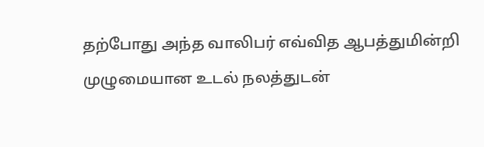தற்போது அந்த வாலிபர் எவ்வித ஆபத்துமின்றி முழுமையான உடல் நலத்துடன்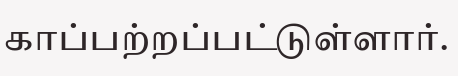காப்பற்றப்பட்டுள்ளார்.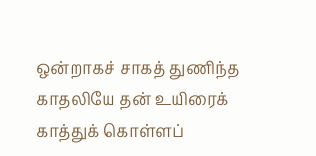ஒன்றாகச் சாகத் துணிந்த காதலியே தன் உயிரைக் காத்துக் கொள்ளப்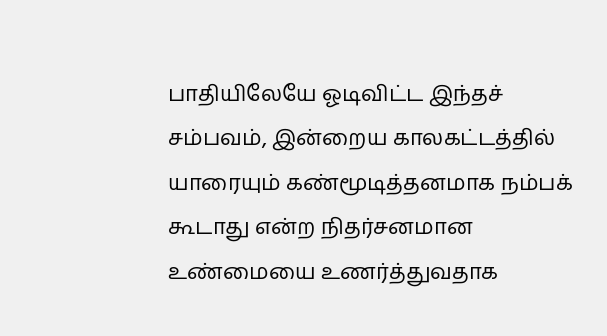பாதியிலேயே ஓடிவிட்ட இந்தச் சம்பவம், இன்றைய காலகட்டத்தில் யாரையும் கண்மூடித்தனமாக நம்பக் கூடாது என்ற நிதர்சனமான உண்மையை உணர்த்துவதாக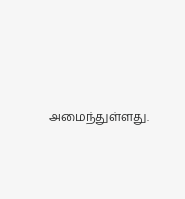அமைந்துள்ளது.